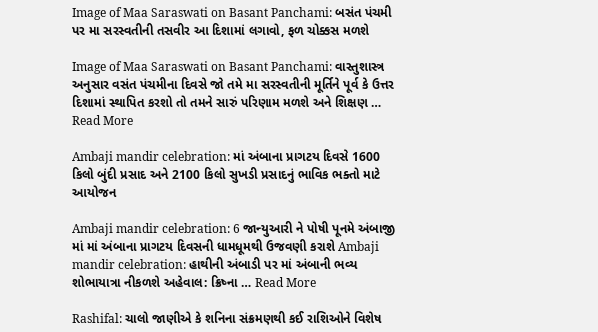Image of Maa Saraswati on Basant Panchami: બસંત પંચમી પર મા સરસ્વતીની તસવીર આ દિશામાં લગાવો, ફળ ચોક્કસ મળશે

Image of Maa Saraswati on Basant Panchami: વાસ્તુશાસ્ત્ર અનુસાર વસંત પંચમીના દિવસે જો તમે મા સરસ્વતીની મૂર્તિને પૂર્વ કે ઉત્તર દિશામાં સ્થાપિત કરશો તો તમને સારું પરિણામ મળશે અને શિક્ષણ … Read More

Ambaji mandir celebration: માં અંબાના પ્રાગટય દિવસે 1600 કિલો બુંદી પ્રસાદ અને 2100 કિલો સુખડી પ્રસાદનું ભાવિક ભક્તો માટે આયોજન

Ambaji mandir celebration: 6 જાન્યુઆરી ને પોષી પૂનમે અંબાજી માં માં અંબાના પ્રાગટય દિવસની ધામધૂમથી ઉજવણી કરાશે Ambaji mandir celebration: હાથીની અંબાડી પર માં અંબાની ભવ્ય શોભાયાત્રા નીકળશે અહેવાલ: ક્રિષ્ના … Read More

Rashifal: ચાલો જાણીએ કે શનિના સંક્રમણથી કઈ રાશિઓને વિશેષ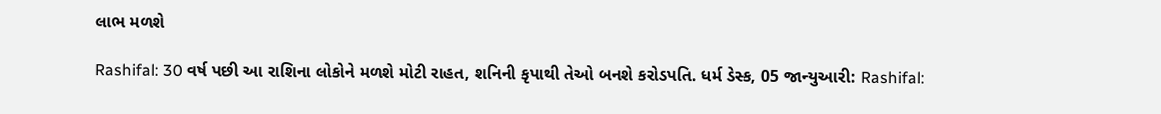લાભ મળશે

Rashifal: 30 વર્ષ પછી આ રાશિના લોકોને મળશે મોટી રાહત, શનિની કૃપાથી તેઓ બનશે કરોડપતિ. ધર્મ ડેસ્ક, 05 જાન્યુઆરી: Rashifal: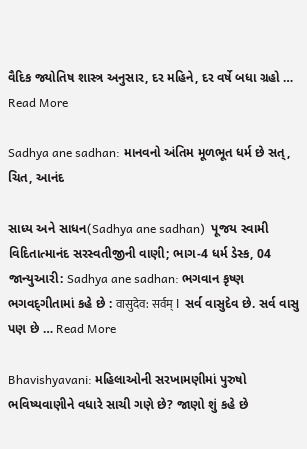વૈદિક જ્યોતિષ શાસ્ત્ર અનુસાર, દર મહિને, દર વર્ષે બધા ગ્રહો … Read More

Sadhya ane sadhan: માનવનો અંતિમ મૂળભૂત ધર્મ છે સત્‌, ચિત, આનંદ

સાધ્ય અને સાધન(Sadhya ane sadhan)  પૂજય સ્વામી વિદિતાત્માનંદ સરસ્વતીજીની વાણી; ભાગ-4 ધર્મ ડેસ્ક, 04 જાન્યુઆરી: Sadhya ane sadhan: ભગવાન કૃષ્ણ ભગવદ્‌ગીતામાં કહે છે : वासुदेव: सर्वम् l  સર્વ વાસુદેવ છે. સર્વ વાસુ પણ છે … Read More

Bhavishyavani: મહિલાઓની સરખામણીમાં પુરુષો ભવિષ્યવાણીને વધારે સાચી ગણે છે? જાણો શું કહે છે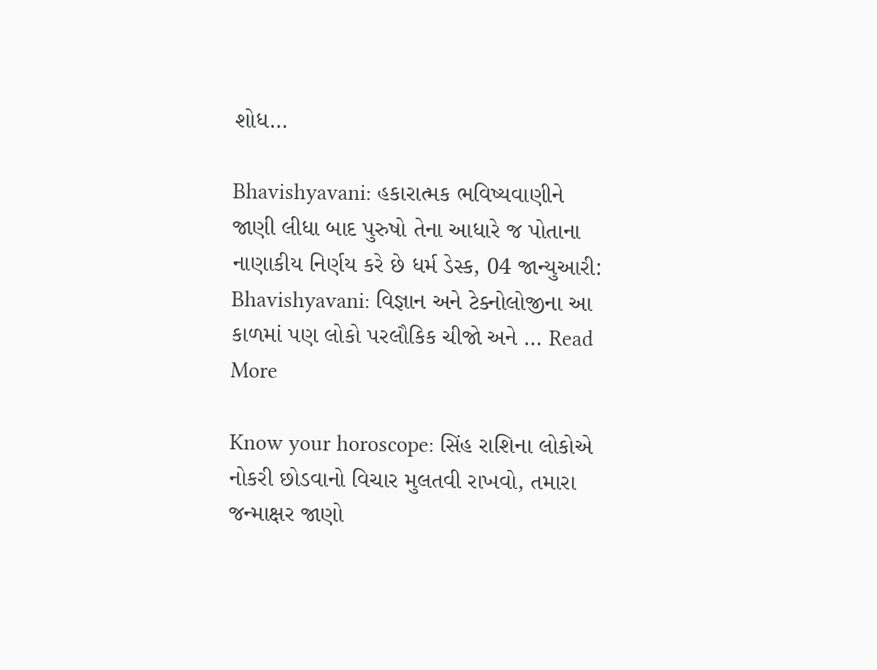શોધ…

Bhavishyavani: હકારાત્મક ભવિષ્યવાણીને જાણી લીધા બાદ પુરુષો તેના આધારે જ પોતાના નાણાકીય નિર્ણય કરે છે ધર્મ ડેસ્ક, 04 જાન્યુઆરી: Bhavishyavani: વિજ્ઞાન અને ટેક્નોલોજીના આ કાળમાં પણ લોકો પરલૌકિક ચીજો અને … Read More

Know your horoscope: સિંહ રાશિના લોકોએ નોકરી છોડવાનો વિચાર મુલતવી રાખવો, તમારા જન્માક્ષર જાણો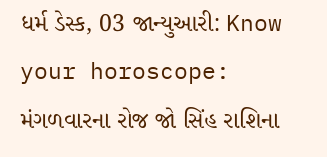ધર્મ ડેસ્ક, 03 જાન્યુઆરી: Know your horoscope: મંગળવારના રોજ જો સિંહ રાશિના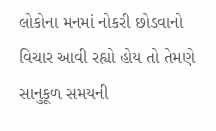લોકોના મનમાં નોકરી છોડવાનો વિચાર આવી રહ્યો હોય તો તેમણે સાનુકૂળ સમયની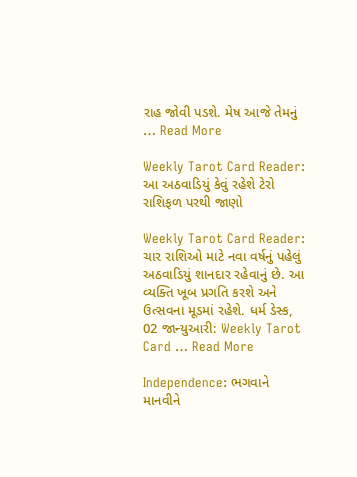રાહ જોવી પડશે. મેષ આજે તેમનું … Read More

Weekly Tarot Card Reader: આ અઠવાડિયું કેવું રહેશે ટેરો રાશિફળ પરથી જાણો

Weekly Tarot Card Reader: ચાર રાશિઓ માટે નવા વર્ષનું પહેલું અઠવાડિયું શાનદાર રહેવાનું છે. આ વ્યક્તિ ખૂબ પ્રગતિ કરશે અને ઉત્સવના મૂડમાં રહેશે. ધર્મ ડેસ્ક, 02 જાન્યુઆરી: Weekly Tarot Card … Read More

Independence: ભગવાને માનવીને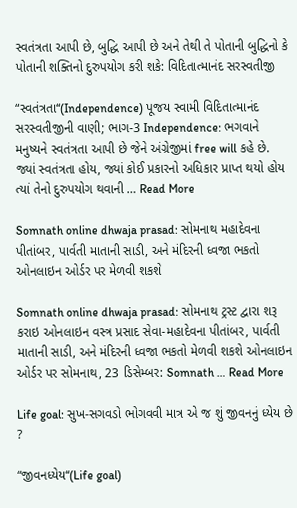સ્વતંત્રતા આપી છે, બુદ્ધિ આપી છે અને તેથી તે પોતાની બુદ્ધિનો કે પોતાની શક્તિનો દુરુપયોગ કરી શકે: વિદિતાત્માનંદ સરસ્વતીજી

“સ્વતંત્રતા“(Independence) પૂજય સ્વામી વિદિતાત્માનંદ સરસ્વતીજીની વાણી; ભાગ-3 Independence: ભગવાને મનુષ્યને સ્વતંત્રતા આપી છે જેને અંગ્રેજીમાં free will કહે છે. જ્યાં સ્વતંત્રતા હોય, જ્યાં કોઈ પ્રકારનો અધિકાર પ્રાપ્ત થયો હોય ત્યાં તેનો દુરુપયોગ થવાની … Read More

Somnath online dhwaja prasad: સોમનાથ મહાદેવના પીતાંબર, પાર્વતી માતાની સાડી, અને મંદિરની ધ્વજા ભકતો ઓનલાઇન ઓર્ડર પર મેળવી શકશે

Somnath online dhwaja prasad: સોમનાથ ટ્રસ્ટ દ્વારા શરૂ કરાઇ ઓનલાઇન વસ્ત્ર પ્રસાદ સેવા-મહાદેવના પીતાંબર, પાર્વતી માતાની સાડી, અને મંદિરની ધ્વજા ભકતો મેળવી શકશે ઓનલાઇન ઓર્ડર પર સોમનાથ, 23 ડિસેમ્બર: Somnath … Read More

Life goal: સુખ-સગવડો ભોગવવી માત્ર એ જ શું જીવનનું ધ્યેય છે ?

“જીવનધ્યેય“(Life goal)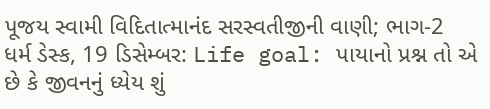પૂજય સ્વામી વિદિતાત્માનંદ સરસ્વતીજીની વાણી; ભાગ-2  ધર્મ ડેસ્ક, 19 ડિસેમ્બર: Life goal: પાયાનો પ્રશ્ન તો એ છે કે જીવનનું ધ્યેય શું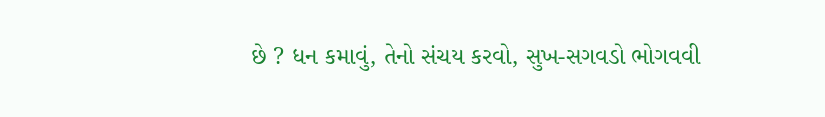છે ? ધન કમાવું, તેનો સંચય કરવો, સુખ-સગવડો ભોગવવી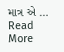માત્ર એ … Read More